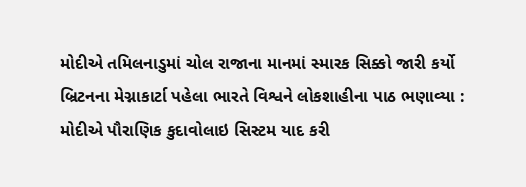મોદીએ તમિલનાડુમાં ચોલ રાજાના માનમાં સ્મારક સિક્કો જારી કર્યો
બ્રિટનના મેગ્નાકાર્ટા પહેલા ભારતે વિશ્વને લોકશાહીના પાઠ ભણાવ્યા : મોદીએ પૌરાણિક કુદાવોલાઇ સિસ્ટમ યાદ કરી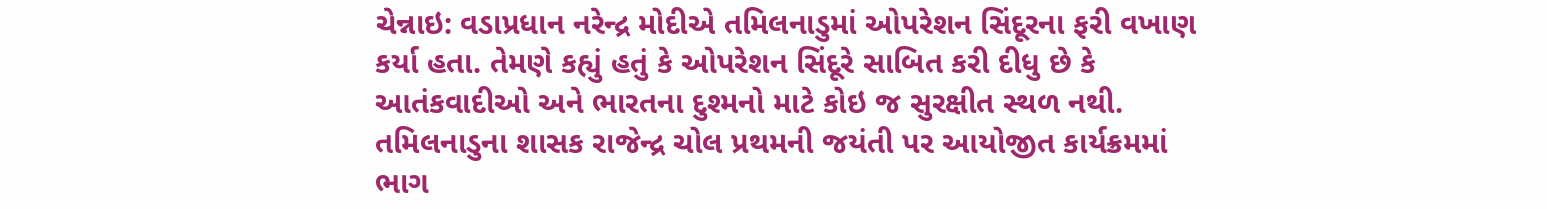ચેન્નાઇ: વડાપ્રધાન નરેન્દ્ર મોદીએ તમિલનાડુમાં ઓપરેશન સિંદૂરના ફરી વખાણ કર્યા હતા. તેમણે કહ્યું હતું કે ઓપરેશન સિંદૂરે સાબિત કરી દીધુ છે કે આતંકવાદીઓ અને ભારતના દુશ્મનો માટે કોઇ જ સુરક્ષીત સ્થળ નથી. તમિલનાડુના શાસક રાજેન્દ્ર ચોલ પ્રથમની જયંતી પર આયોજીત કાર્યક્રમમાં ભાગ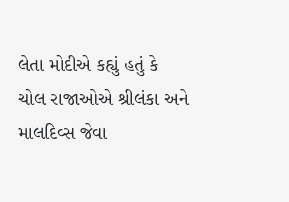લેતા મોદીએ કહ્યું હતું કે ચોલ રાજાઓએ શ્રીલંકા અને માલદિવ્સ જેવા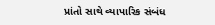પ્રાંતો સાથે વ્યાપારિક સંબંધ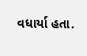વધાર્યા હતા.